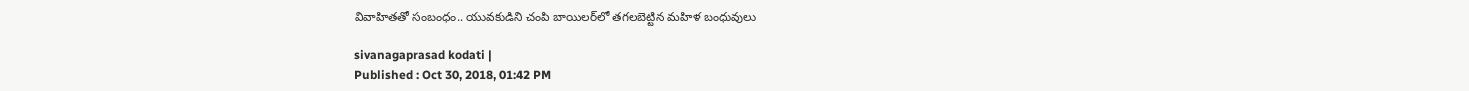వివాహితతో సంబంధం.. యువకుడిని చంపి బాయిలర్‌లో తగలబెట్టిన మహిళ బంధువులు

sivanagaprasad kodati |
Published : Oct 30, 2018, 01:42 PM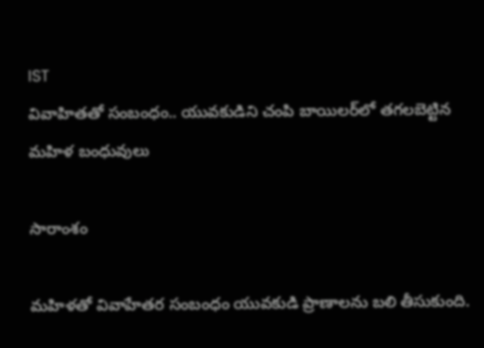IST
వివాహితతో సంబంధం.. యువకుడిని చంపి బాయిలర్‌లో తగలబెట్టిన మహిళ బంధువులు

సారాంశం

మహిళతో వివాహేతర సంబంధం యువకుడి ప్రాణాలను బలి తీసుకుంది.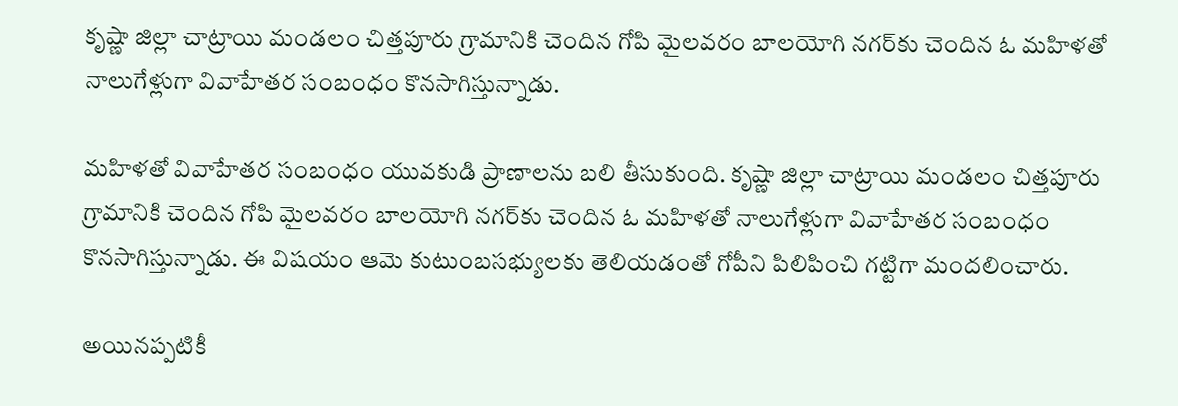కృష్ణా జిల్లా చాట్రాయి మండలం చిత్తపూరు గ్రామానికి చెందిన గోపి మైలవరం బాలయోగి నగర్‌కు చెందిన ఓ మహిళతో నాలుగేళ్లుగా వివాహేతర సంబంధం కొనసాగిస్తున్నాడు.

మహిళతో వివాహేతర సంబంధం యువకుడి ప్రాణాలను బలి తీసుకుంది. కృష్ణా జిల్లా చాట్రాయి మండలం చిత్తపూరు గ్రామానికి చెందిన గోపి మైలవరం బాలయోగి నగర్‌కు చెందిన ఓ మహిళతో నాలుగేళ్లుగా వివాహేతర సంబంధం కొనసాగిస్తున్నాడు. ఈ విషయం ఆమె కుటుంబసభ్యులకు తెలియడంతో గోపీని పిలిపించి గట్టిగా మందలించారు.

అయినప్పటికీ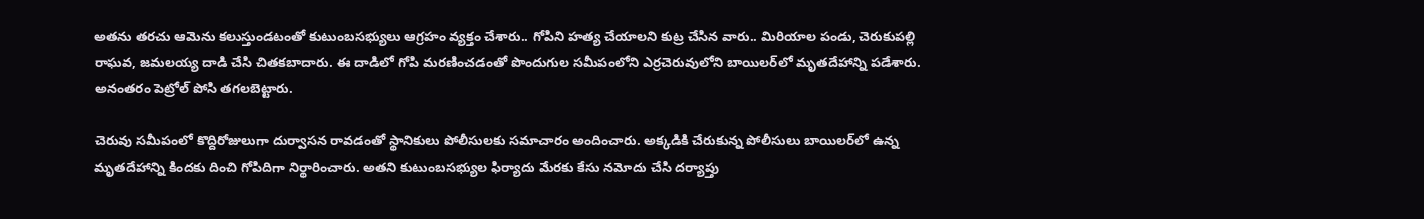అతను తరచు ఆమెను కలుస్తుండటంతో కుటుంబసభ్యులు ఆగ్రహం వ్యక్తం చేశారు.. గోపిని హత్య చేయాలని కుట్ర చేసిన వారు.. మిరియాల పండు, చెరుకుపల్లి రాఘవ, జమలయ్య దాడి చేసి చితకబాదారు. ఈ దాడిలో గోపి మరణించడంతో పొందుగుల సమీపంలోని ఎర్రచెరువులోని బాయిలర్‌లో మృతదేహాన్ని పడేశారు. అనంతరం పెట్రోల్ పోసి తగలబెట్టారు.

చెరువు సమీపంలో కొద్దిరోజులుగా దుర్వాసన రావడంతో స్థానికులు పోలీసులకు సమాచారం అందించారు. అక్కడికి చేరుకున్న పోలీసులు బాయిలర్‌లో ఉన్న మృతదేహాన్ని కిందకు దించి గోపిదిగా నిర్థారించారు. అతని కుటుంబసభ్యుల ఫిర్యాదు మేరకు కేసు నమోదు చేసి దర్యాప్తు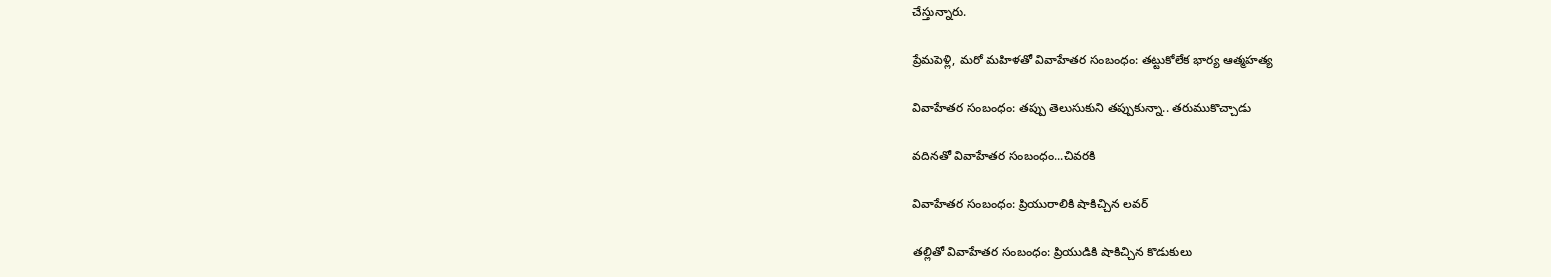చేస్తున్నారు.

ప్రేమపెళ్లి, మరో మహిళతో వివాహేతర సంబంధం: తట్టుకోలేక భార్య ఆత్మహత్య

వివాహేతర సంబంధం: తప్పు తెలుసుకుని తప్పుకున్నా.. తరుముకొచ్చాడు

వదినతో వివాహేతర సంబంధం...చివరకి

వివాహేతర సంబంధం: ప్రియురాలికి షాకిచ్చిన లవర్

తల్లితో వివాహేతర సంబంధం: ప్రియుడికి షాకిచ్చిన కొడుకులు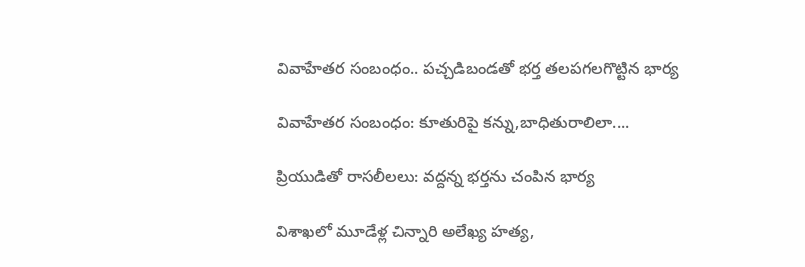వివాహేతర సంబంధం.. పచ్చడిబండతో భర్త తలపగలగొట్టిన భార్య

వివాహేతర సంబంధం: కూతురిపై కన్ను,బాధితురాలిలా....

ప్రియుడితో రాసలీలలు: వద్దన్న భర్తను చంపిన భార్య

విశాఖలో మూడేళ్ల చిన్నారి అలేఖ్య హత్య,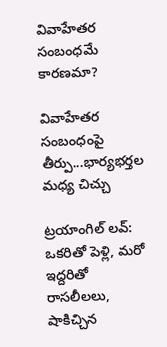వివాహేతర సంబంధమే కారణమా?

వివాహేతర సంబంధంపై తీర్పు...భార్యభర్తల మధ్య చిచ్చు

ట్రయాంగిల్ లవ్: ఒకరితో పెళ్లి, మరో ఇద్దరితో రాసలీలలు, షాకిచ్చిన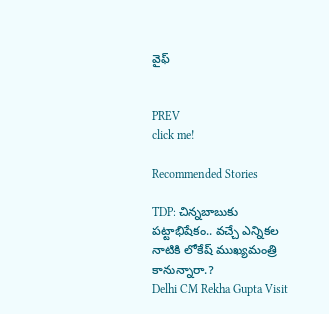వైఫ్


PREV
click me!

Recommended Stories

TDP: చిన్న‌బాబుకు ప‌ట్టాభిషేకం.. వ‌చ్చే ఎన్నిక‌ల నాటికి లోకేష్ ముఖ్య‌మంత్రి కానున్నారా.?
Delhi CM Rekha Gupta Visit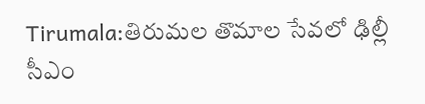Tirumala:తిరుమల తొమాల సేవలో ఢిల్లీ సీఎం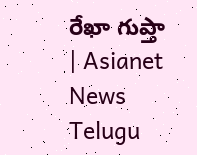రేఖా గుప్తా | Asianet News Telugu